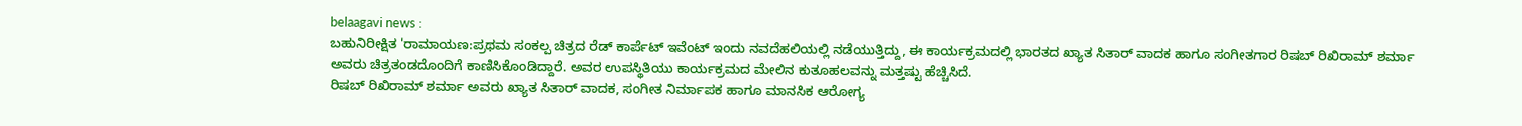belaagavi news :
ಬಹುನಿರೀಕ್ಷಿತ 'ರಾಮಾಯಣ:ಪ್ರಥಮ ಸಂಕಲ್ಪ ಚಿತ್ರದ ರೆಡ್ ಕಾರ್ಪೆಟ್ ಇವೆಂಟ್ ಇಂದು ನವದೆಹಲಿಯಲ್ಲಿ ನಡೆಯುತ್ತಿದ್ದು, ಈ ಕಾರ್ಯಕ್ರಮದಲ್ಲಿ ಭಾರತದ ಖ್ಯಾತ ಸಿತಾರ್ ವಾದಕ ಹಾಗೂ ಸಂಗೀತಗಾರ ರಿಷಬ್ ರಿಖಿರಾಮ್ ಶರ್ಮಾ ಅವರು ಚಿತ್ರತಂಡದೊಂದಿಗೆ ಕಾಣಿಸಿಕೊಂಡಿದ್ದಾರೆ. ಅವರ ಉಪಸ್ಥಿತಿಯು ಕಾರ್ಯಕ್ರಮದ ಮೇಲಿನ ಕುತೂಹಲವನ್ನು ಮತ್ತಷ್ಟು ಹೆಚ್ಚಿಸಿದೆ.
ರಿಷಬ್ ರಿಖಿರಾಮ್ ಶರ್ಮಾ ಅವರು ಖ್ಯಾತ ಸಿತಾರ್ ವಾದಕ, ಸಂಗೀತ ನಿರ್ಮಾಪಕ ಹಾಗೂ ಮಾನಸಿಕ ಆರೋಗ್ಯ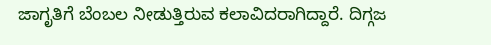ಜಾಗೃತಿಗೆ ಬೆಂಬಲ ನೀಡುತ್ತಿರುವ ಕಲಾವಿದರಾಗಿದ್ದಾರೆ. ದಿಗ್ಗಜ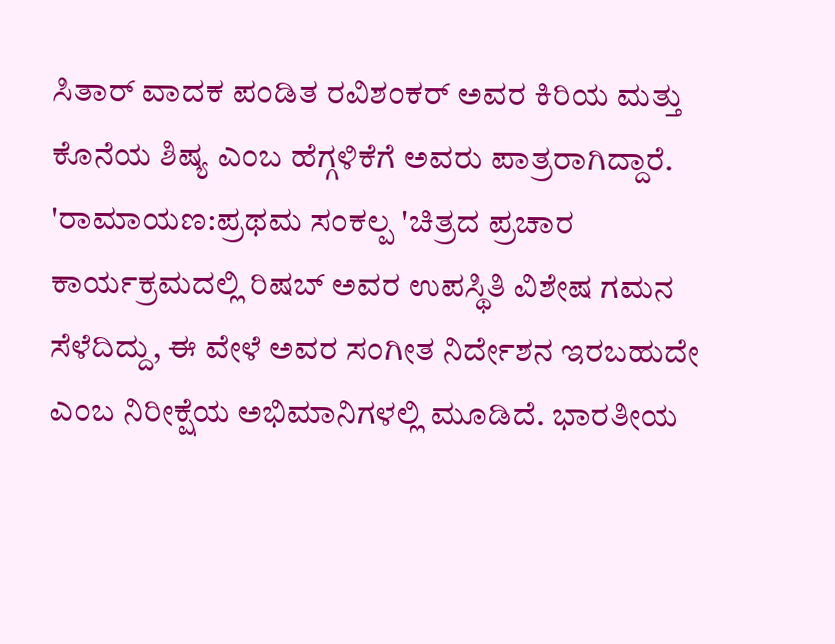ಸಿತಾರ್ ವಾದಕ ಪಂಡಿತ ರವಿಶಂಕರ್ ಅವರ ಕಿರಿಯ ಮತ್ತು ಕೊನೆಯ ಶಿಷ್ಯ ಎಂಬ ಹೆಗ್ಗಳಿಕೆಗೆ ಅವರು ಪಾತ್ರರಾಗಿದ್ದಾರೆ.
'ರಾಮಾಯಣ:ಪ್ರಥಮ ಸಂಕಲ್ಪ 'ಚಿತ್ರದ ಪ್ರಚಾರ ಕಾರ್ಯಕ್ರಮದಲ್ಲಿ ರಿಷಬ್ ಅವರ ಉಪಸ್ಥಿತಿ ವಿಶೇಷ ಗಮನ ಸೆಳೆದಿದ್ದು, ಈ ವೇಳೆ ಅವರ ಸಂಗೀತ ನಿರ್ದೇಶನ ಇರಬಹುದೇ ಎಂಬ ನಿರೀಕ್ಷೆಯ ಅಭಿಮಾನಿಗಳಲ್ಲಿ ಮೂಡಿದೆ. ಭಾರತೀಯ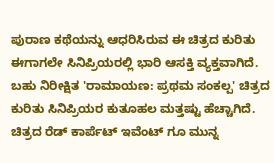ಪುರಾಣ ಕಥೆಯನ್ನು ಆಧರಿಸಿರುವ ಈ ಚಿತ್ರದ ಕುರಿತು ಈಗಾಗಲೇ ಸಿನಿಪ್ರಿಯರಲ್ಲಿ ಭಾರಿ ಆಸಕ್ತಿ ವ್ಯಕ್ತವಾಗಿದೆ.
ಬಹು ನಿರೀಕ್ಷಿತ 'ರಾಮಾಯಣ: ಪ್ರಥಮ ಸಂಕಲ್ಪ' ಚಿತ್ರದ ಕುರಿತು ಸಿನಿಪ್ರಿಯರ ಕುತೂಹಲ ಮತ್ತಷ್ಟು ಹೆಚ್ಚಾಗಿದೆ. ಚಿತ್ರದ ರೆಡ್ ಕಾರ್ಪೆಟ್ ಇವೆಂಟ್ ಗೂ ಮುನ್ನ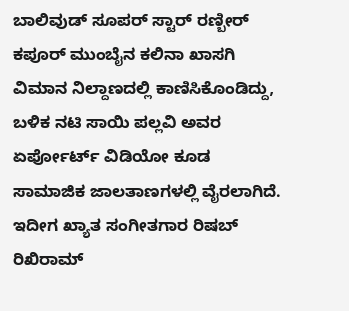ಬಾಲಿವುಡ್ ಸೂಪರ್ ಸ್ಟಾರ್ ರಣ್ಬೀರ್ ಕಪೂರ್ ಮುಂಬೈನ ಕಲಿನಾ ಖಾಸಗಿ ವಿಮಾನ ನಿಲ್ದಾಣದಲ್ಲಿ ಕಾಣಿಸಿಕೊಂಡಿದ್ದು, ಬಳಿಕ ನಟಿ ಸಾಯಿ ಪಲ್ಲವಿ ಅವರ ಏರ್ಪೋರ್ಟ್ ವಿಡಿಯೋ ಕೂಡ ಸಾಮಾಜಿಕ ಜಾಲತಾಣಗಳಲ್ಲಿ ವೈರಲಾಗಿದೆ.
ಇದೀಗ ಖ್ಯಾತ ಸಂಗೀತಗಾರ ರಿಷಬ್ ರಿಖಿರಾಮ್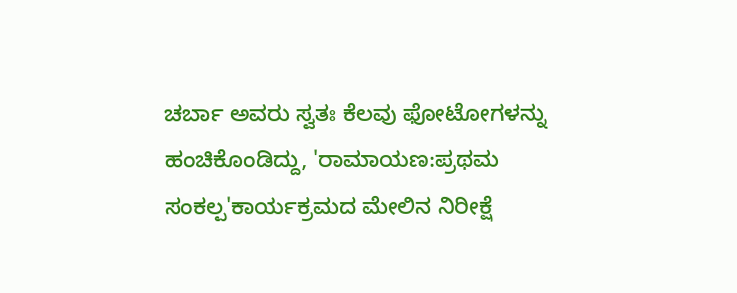ಚರ್ಬಾ ಅವರು ಸ್ವತಃ ಕೆಲವು ಫೋಟೋಗಳನ್ನು ಹಂಚಿಕೊಂಡಿದ್ದು, 'ರಾಮಾಯಣ:ಪ್ರಥಮ ಸಂಕಲ್ಪ'ಕಾರ್ಯಕ್ರಮದ ಮೇಲಿನ ನಿರೀಕ್ಷೆ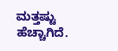ಮತ್ತಷ್ಟು ಹೆಚ್ಚಾಗಿದೆ.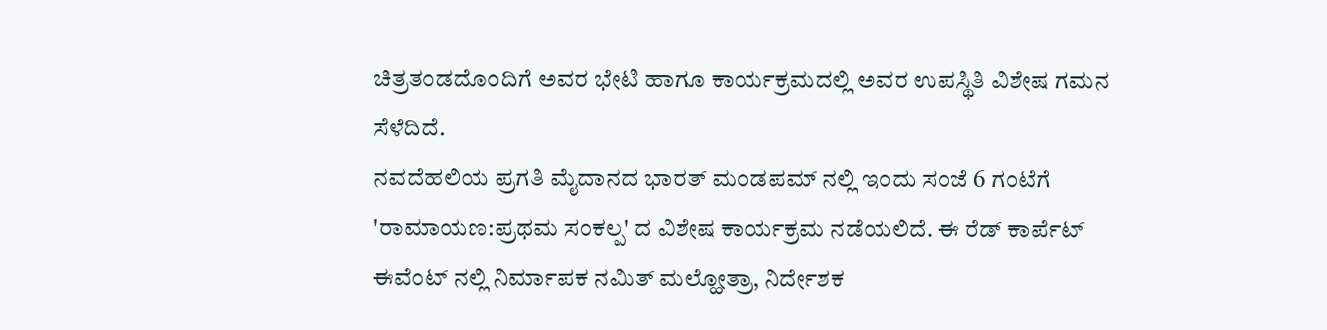ಚಿತ್ರತಂಡದೊಂದಿಗೆ ಅವರ ಭೇಟಿ ಹಾಗೂ ಕಾರ್ಯಕ್ರಮದಲ್ಲಿ ಅವರ ಉಪಸ್ಥಿತಿ ವಿಶೇಷ ಗಮನ ಸೆಳೆದಿದೆ.
ನವದೆಹಲಿಯ ಪ್ರಗತಿ ಮೈದಾನದ ಭಾರತ್ ಮಂಡಪಮ್ ನಲ್ಲಿ ಇಂದು ಸಂಜೆ 6 ಗಂಟೆಗೆ 'ರಾಮಾಯಣ:ಪ್ರಥಮ ಸಂಕಲ್ಪ' ದ ವಿಶೇಷ ಕಾರ್ಯಕ್ರಮ ನಡೆಯಲಿದೆ. ಈ ರೆಡ್ ಕಾರ್ಪೆಟ್ ಈವೆಂಟ್ ನಲ್ಲಿ ನಿರ್ಮಾಪಕ ನಮಿತ್ ಮಲ್ಹೋತ್ರಾ, ನಿರ್ದೇಶಕ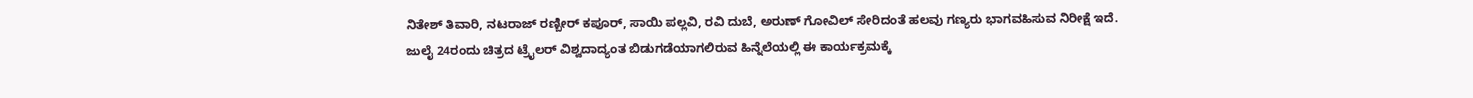ನಿತೇಶ್ ತಿವಾರಿ, ನಟರಾಜ್ ರಣ್ಬೀರ್ ಕಪೂರ್, ಸಾಯಿ ಪಲ್ಲವಿ, ರವಿ ದುಬೆ, ಅರುಣ್ ಗೋವಿಲ್ ಸೇರಿದಂತೆ ಹಲವು ಗಣ್ಯರು ಭಾಗವಹಿಸುವ ನಿರೀಕ್ಷೆ ಇದೆ.
ಜುಲೈ 24ರಂದು ಚಿತ್ರದ ಟ್ರೈಲರ್ ವಿಶ್ವದಾದ್ಯಂತ ಬಿಡುಗಡೆಯಾಗಲಿರುವ ಹಿನ್ನೆಲೆಯಲ್ಲಿ ಈ ಕಾರ್ಯಕ್ರಮಕ್ಕೆ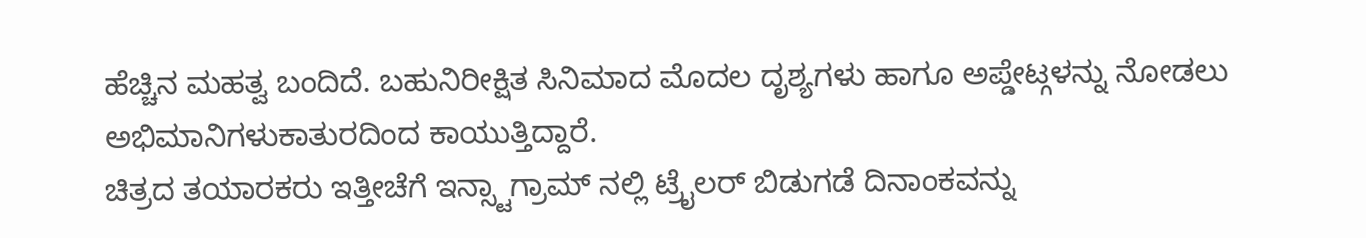ಹೆಚ್ಚಿನ ಮಹತ್ವ ಬಂದಿದೆ. ಬಹುನಿರೀಕ್ಷಿತ ಸಿನಿಮಾದ ಮೊದಲ ದೃಶ್ಯಗಳು ಹಾಗೂ ಅಪ್ಡೇಟ್ಗಳನ್ನು ನೋಡಲು ಅಭಿಮಾನಿಗಳುಕಾತುರದಿಂದ ಕಾಯುತ್ತಿದ್ದಾರೆ.
ಚಿತ್ರದ ತಯಾರಕರು ಇತ್ತೀಚೆಗೆ ಇನ್ಸ್ಟಾಗ್ರಾಮ್ ನಲ್ಲಿ ಟ್ರೈಲರ್ ಬಿಡುಗಡೆ ದಿನಾಂಕವನ್ನು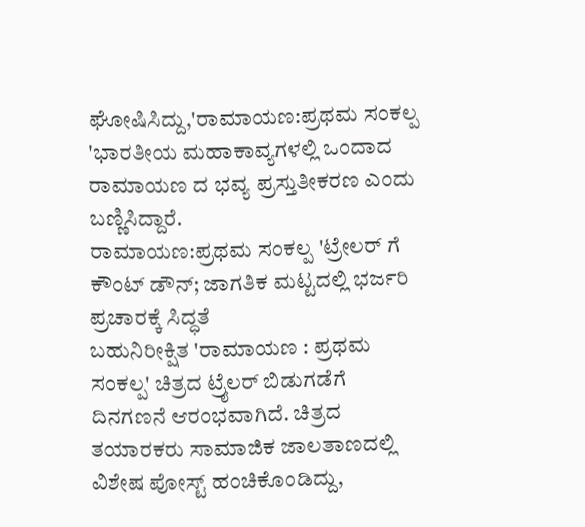ಘೋಷಿಸಿದ್ದು,'ರಾಮಾಯಣ:ಪ್ರಥಮ ಸಂಕಲ್ಪ 'ಭಾರತೀಯ ಮಹಾಕಾವ್ಯಗಳಲ್ಲಿ ಒಂದಾದ ರಾಮಾಯಣ ದ ಭವ್ಯ ಪ್ರಸ್ತುತೀಕರಣ ಎಂದು ಬಣ್ಣಿಸಿದ್ದಾರೆ.
ರಾಮಾಯಣ:ಪ್ರಥಮ ಸಂಕಲ್ಪ 'ಟ್ರೇಲರ್ ಗೆ ಕೌಂಟ್ ಡೌನ್; ಜಾಗತಿಕ ಮಟ್ಟದಲ್ಲಿ ಭರ್ಜರಿ ಪ್ರಚಾರಕ್ಕೆ ಸಿದ್ಧತೆ
ಬಹುನಿರೀಕ್ಷಿತ 'ರಾಮಾಯಣ : ಪ್ರಥಮ ಸಂಕಲ್ಪ' ಚಿತ್ರದ ಟ್ರೈಲರ್ ಬಿಡುಗಡೆಗೆ ದಿನಗಣನೆ ಆರಂಭವಾಗಿದೆ. ಚಿತ್ರದ ತಯಾರಕರು ಸಾಮಾಜಿಕ ಜಾಲತಾಣದಲ್ಲಿ ವಿಶೇಷ ಪೋಸ್ಟ್ ಹಂಚಿಕೊಂಡಿದ್ದು,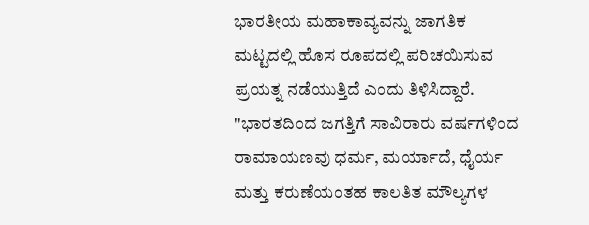ಭಾರತೀಯ ಮಹಾಕಾವ್ಯವನ್ನು ಜಾಗತಿಕ ಮಟ್ಟದಲ್ಲಿ ಹೊಸ ರೂಪದಲ್ಲಿ ಪರಿಚಯಿಸುವ ಪ್ರಯತ್ನ ನಡೆಯುತ್ತಿದೆ ಎಂದು ತಿಳಿಸಿದ್ದಾರೆ.
"ಭಾರತದಿಂದ ಜಗತ್ತಿಗೆ ಸಾವಿರಾರು ವರ್ಷಗಳಿಂದ ರಾಮಾಯಣವು ಧರ್ಮ, ಮರ್ಯಾದೆ, ಧೈರ್ಯ ಮತ್ತು ಕರುಣೆಯಂತಹ ಕಾಲತಿತ ಮೌಲ್ಯಗಳ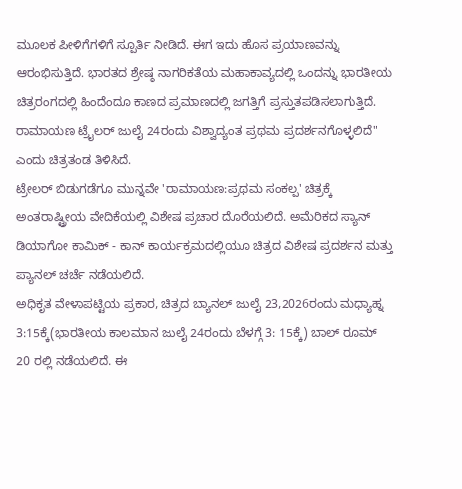ಮೂಲಕ ಪೀಳಿಗೆಗಳಿಗೆ ಸ್ಪೂರ್ತಿ ನೀಡಿದೆ. ಈಗ ಇದು ಹೊಸ ಪ್ರಯಾಣವನ್ನು ಆರಂಭಿಸುತ್ತಿದೆ. ಭಾರತದ ಶ್ರೇಷ್ಠ ನಾಗರಿಕತೆಯ ಮಹಾಕಾವ್ಯದಲ್ಲಿ ಒಂದನ್ನು ಭಾರತೀಯ ಚಿತ್ರರಂಗದಲ್ಲಿ ಹಿಂದೆಂದೂ ಕಾಣದ ಪ್ರಮಾಣದಲ್ಲಿ ಜಗತ್ತಿಗೆ ಪ್ರಸ್ತುತಪಡಿಸಲಾಗುತ್ತಿದೆ. ರಾಮಾಯಣ ಟ್ರೈಲರ್ ಜುಲೈ 24ರಂದು ವಿಶ್ವಾದ್ಯಂತ ಪ್ರಥಮ ಪ್ರದರ್ಶನಗೊಳ್ಳಲಿದೆ" ಎಂದು ಚಿತ್ರತಂಡ ತಿಳಿಸಿದೆ.
ಟ್ರೇಲರ್ ಬಿಡುಗಡೆಗೂ ಮುನ್ನವೇ 'ರಾಮಾಯಣ:ಪ್ರಥಮ ಸಂಕಲ್ಪ' ಚಿತ್ರಕ್ಕೆ ಅಂತರಾಷ್ಟ್ರೀಯ ವೇದಿಕೆಯಲ್ಲಿ ವಿಶೇಷ ಪ್ರಚಾರ ದೊರೆಯಲಿದೆ. ಅಮೆರಿಕದ ಸ್ಯಾನ್ ಡಿಯಾಗೋ ಕಾಮಿಕ್ - ಕಾನ್ ಕಾರ್ಯಕ್ರಮದಲ್ಲಿಯೂ ಚಿತ್ರದ ವಿಶೇಷ ಪ್ರದರ್ಶನ ಮತ್ತು ಪ್ಯಾನಲ್ ಚರ್ಚೆ ನಡೆಯಲಿದೆ.
ಅಧಿಕೃತ ವೇಳಾಪಟ್ಟಿಯ ಪ್ರಕಾರ, ಚಿತ್ರದ ಬ್ಯಾನಲ್ ಜುಲೈ 23,2026ರಂದು ಮಧ್ಯಾಹ್ನ 3:15ಕ್ಕೆ(ಭಾರತೀಯ ಕಾಲಮಾನ ಜುಲೈ 24ರಂದು ಬೆಳಗ್ಗೆ 3: 15ಕ್ಕೆ) ಬಾಲ್ ರೂಮ್ 20 ರಲ್ಲಿ ನಡೆಯಲಿದೆ. ಈ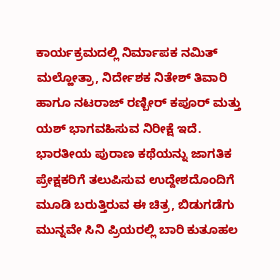ಕಾರ್ಯಕ್ರಮದಲ್ಲಿ ನಿರ್ಮಾಪಕ ನಮಿತ್ ಮಲ್ಹೋತ್ರಾ, ನಿರ್ದೇಶಕ ನಿತೇಶ್ ತಿವಾರಿ ಹಾಗೂ ನಟರಾಜ್ ರಣ್ಬೀರ್ ಕಪೂರ್ ಮತ್ತು ಯಶ್ ಭಾಗವಹಿಸುವ ನಿರೀಕ್ಷೆ ಇದೆ.
ಭಾರತೀಯ ಪುರಾಣ ಕಥೆಯನ್ನು ಜಾಗತಿಕ ಪ್ರೇಕ್ಷಕರಿಗೆ ತಲುಪಿಸುವ ಉದ್ದೇಶದೊಂದಿಗೆ ಮೂಡಿ ಬರುತ್ತಿರುವ ಈ ಚಿತ್ರ, ಬಿಡುಗಡೆಗು ಮುನ್ನವೇ ಸಿನಿ ಪ್ರಿಯರಲ್ಲಿ ಬಾರಿ ಕುತೂಹಲ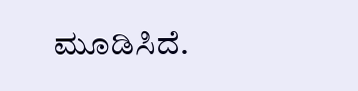ಮೂಡಿಸಿದೆ.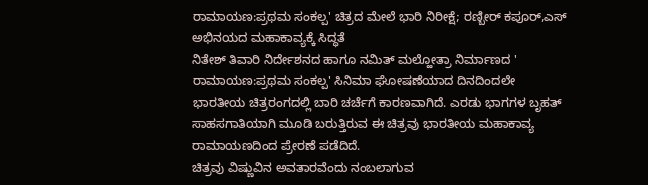ರಾಮಾಯಣ:ಪ್ರಥಮ ಸಂಕಲ್ಪ' ಚಿತ್ರದ ಮೇಲೆ ಭಾರಿ ನಿರೀಕ್ಷೆ; ರಣ್ಬೀರ್ ಕಪೂರ್,ಎಸ್ ಅಭಿನಯದ ಮಹಾಕಾವ್ಯಕ್ಕೆ ಸಿದ್ಧತೆ
ನಿತೇಶ್ ತಿವಾರಿ ನಿರ್ದೇಶನದ ಹಾಗೂ ನಮಿತ್ ಮಲ್ಹೋತ್ರಾ ನಿರ್ಮಾಣದ ' ರಾಮಾಯಣ:ಪ್ರಥಮ ಸಂಕಲ್ಪ' ಸಿನಿಮಾ ಘೋಷಣೆಯಾದ ದಿನದಿಂದಲೇ ಭಾರತೀಯ ಚಿತ್ರರಂಗದಲ್ಲಿ ಬಾರಿ ಚರ್ಚೆಗೆ ಕಾರಣವಾಗಿದೆ. ಎರಡು ಭಾಗಗಳ ಬೃಹತ್ ಸಾಹಸಗಾತಿಯಾಗಿ ಮೂಡಿ ಬರುತ್ತಿರುವ ಈ ಚಿತ್ರವು ಭಾರತೀಯ ಮಹಾಕಾವ್ಯ ರಾಮಾಯಣದಿಂದ ಪ್ರೇರಣೆ ಪಡೆದಿದೆ.
ಚಿತ್ರವು ವಿಷ್ಣುವಿನ ಅವತಾರವೆಂದು ನಂಬಲಾಗುವ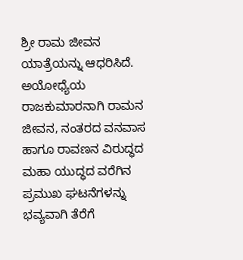ಶ್ರೀ ರಾಮ ಜೀವನ ಯಾತ್ರೆಯನ್ನು ಆಧರಿಸಿದೆ. ಅಯೋಧ್ಯೆಯ ರಾಜಕುಮಾರನಾಗಿ ರಾಮನ ಜೀವನ, ನಂತರದ ವನವಾಸ ಹಾಗೂ ರಾವಣನ ವಿರುದ್ಧದ ಮಹಾ ಯುದ್ಧದ ವರೆಗಿನ ಪ್ರಮುಖ ಘಟನೆಗಳನ್ನು ಭವ್ಯವಾಗಿ ತೆರೆಗೆ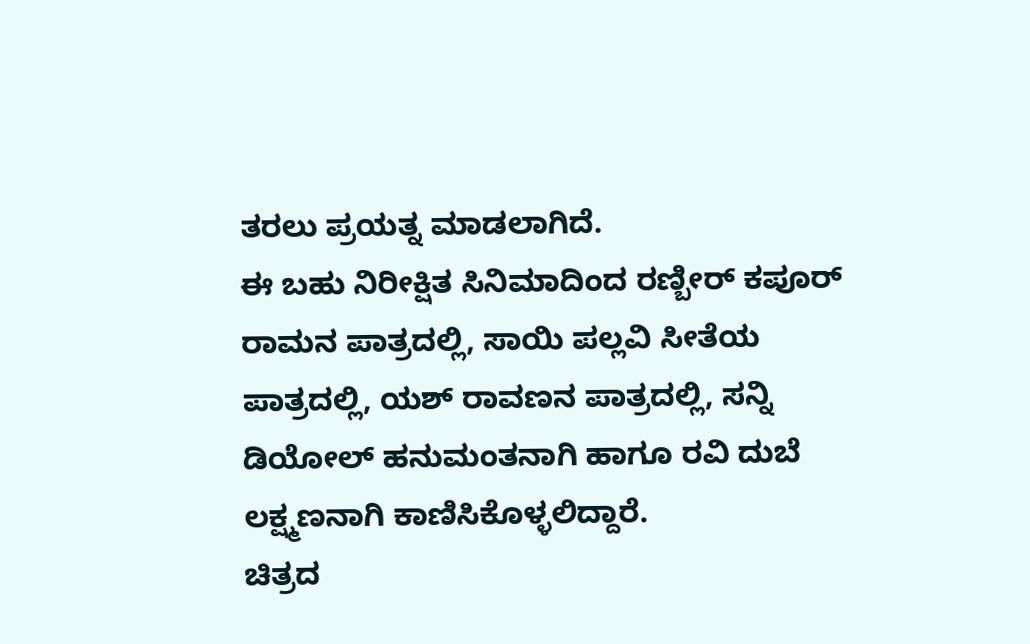ತರಲು ಪ್ರಯತ್ನ ಮಾಡಲಾಗಿದೆ.
ಈ ಬಹು ನಿರೀಕ್ಷಿತ ಸಿನಿಮಾದಿಂದ ರಣ್ಬೀರ್ ಕಪೂರ್ ರಾಮನ ಪಾತ್ರದಲ್ಲಿ, ಸಾಯಿ ಪಲ್ಲವಿ ಸೀತೆಯ ಪಾತ್ರದಲ್ಲಿ, ಯಶ್ ರಾವಣನ ಪಾತ್ರದಲ್ಲಿ, ಸನ್ನಿ ಡಿಯೋಲ್ ಹನುಮಂತನಾಗಿ ಹಾಗೂ ರವಿ ದುಬೆ ಲಕ್ಷ್ಮಣನಾಗಿ ಕಾಣಿಸಿಕೊಳ್ಳಲಿದ್ದಾರೆ.
ಚಿತ್ರದ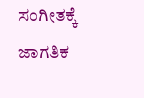ಸಂಗೀತಕ್ಕೆ ಜಾಗತಿಕ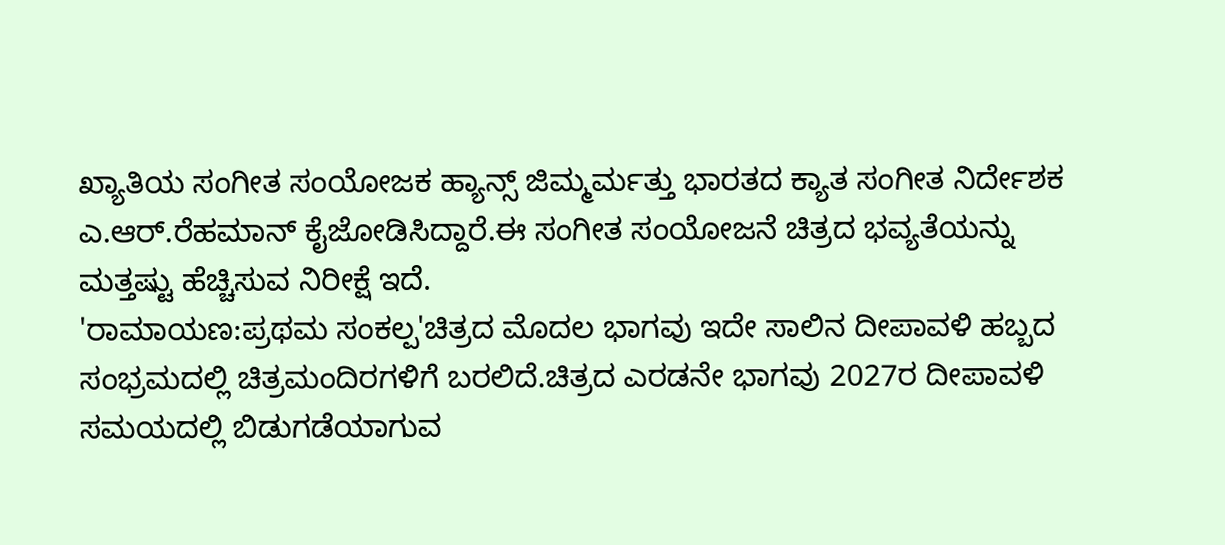ಖ್ಯಾತಿಯ ಸಂಗೀತ ಸಂಯೋಜಕ ಹ್ಯಾನ್ಸ್ ಜಿಮ್ಮರ್ಮತ್ತು ಭಾರತದ ಕ್ಯಾತ ಸಂಗೀತ ನಿರ್ದೇಶಕ ಎ.ಆರ್.ರೆಹಮಾನ್ ಕೈಜೋಡಿಸಿದ್ದಾರೆ.ಈ ಸಂಗೀತ ಸಂಯೋಜನೆ ಚಿತ್ರದ ಭವ್ಯತೆಯನ್ನು ಮತ್ತಷ್ಟು ಹೆಚ್ಚಿಸುವ ನಿರೀಕ್ಷೆ ಇದೆ.
'ರಾಮಾಯಣ:ಪ್ರಥಮ ಸಂಕಲ್ಪ'ಚಿತ್ರದ ಮೊದಲ ಭಾಗವು ಇದೇ ಸಾಲಿನ ದೀಪಾವಳಿ ಹಬ್ಬದ ಸಂಭ್ರಮದಲ್ಲಿ ಚಿತ್ರಮಂದಿರಗಳಿಗೆ ಬರಲಿದೆ.ಚಿತ್ರದ ಎರಡನೇ ಭಾಗವು 2027ರ ದೀಪಾವಳಿ ಸಮಯದಲ್ಲಿ ಬಿಡುಗಡೆಯಾಗುವ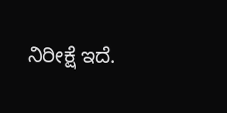ನಿರೀಕ್ಷೆ ಇದೆ.